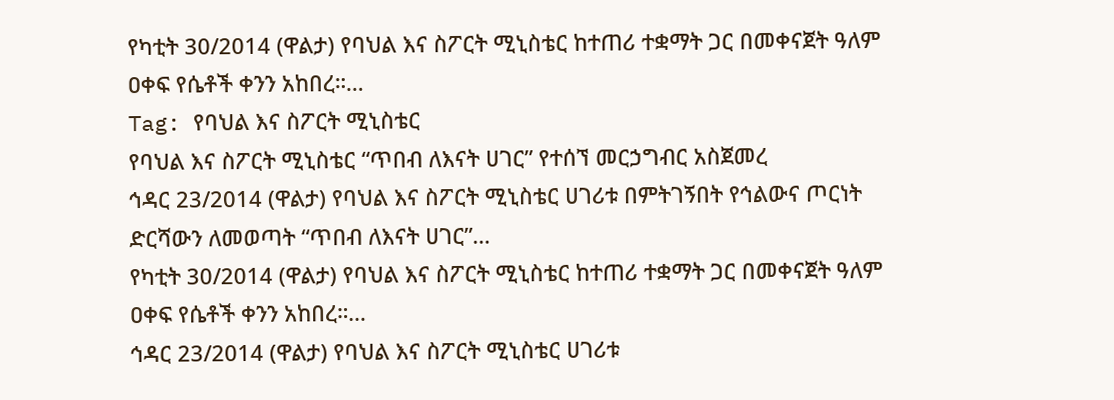የካቲት 30/2014 (ዋልታ) የባህል እና ስፖርት ሚኒስቴር ከተጠሪ ተቋማት ጋር በመቀናጀት ዓለም ዐቀፍ የሴቶች ቀንን አከበረ።…
Tag: የባህል እና ስፖርት ሚኒስቴር
የባህል እና ስፖርት ሚኒስቴር “ጥበብ ለእናት ሀገር” የተሰኘ መርኃግብር አስጀመረ
ኅዳር 23/2014 (ዋልታ) የባህል እና ስፖርት ሚኒስቴር ሀገሪቱ በምትገኝበት የኅልውና ጦርነት ድርሻውን ለመወጣት “ጥበብ ለእናት ሀገር”…
የካቲት 30/2014 (ዋልታ) የባህል እና ስፖርት ሚኒስቴር ከተጠሪ ተቋማት ጋር በመቀናጀት ዓለም ዐቀፍ የሴቶች ቀንን አከበረ።…
ኅዳር 23/2014 (ዋልታ) የባህል እና ስፖርት ሚኒስቴር ሀገሪቱ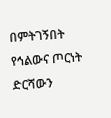በምትገኝበት የኅልውና ጦርነት ድርሻውን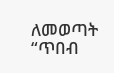ለመወጣት “ጥበብ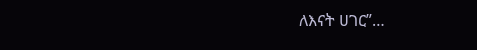ለእናት ሀገር”…